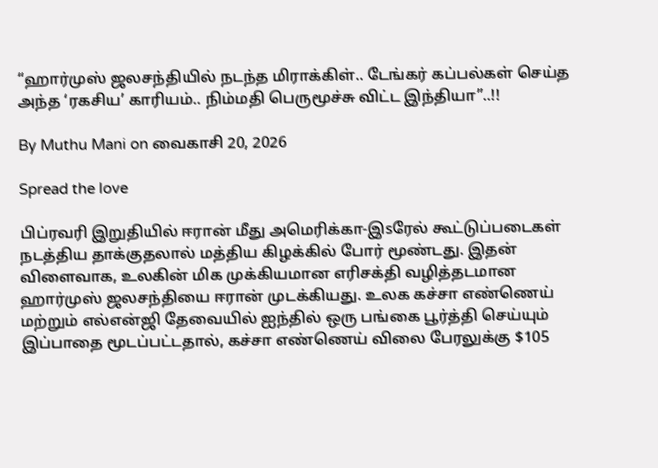“ஹார்முஸ் ஜலசந்தியில் நடந்த மிராக்கிள்.. டேங்கர் கப்பல்கள் செய்த அந்த ‘ரகசிய’ காரியம்.. நிம்மதி பெருமூச்சு விட்ட இந்தியா”..!!

By Muthu Mani on வைகாசி 20, 2026

Spread the love

பிப்ரவரி இறுதியில் ஈரான் மீது அமெரிக்கா-இsரேல் கூட்டுப்படைகள் நடத்திய தாக்குதலால் மத்திய கிழக்கில் போர் மூண்டது. இதன் விளைவாக, உலகின் மிக முக்கியமான எரிசக்தி வழித்தடமான ஹார்முஸ் ஜலசந்தியை ஈரான் முடக்கியது. உலக கச்சா எண்ணெய் மற்றும் எல்என்ஜி தேவையில் ஐந்தில் ஒரு பங்கை பூர்த்தி செய்யும் இப்பாதை மூடப்பட்டதால், கச்சா எண்ணெய் விலை பேரலுக்கு $105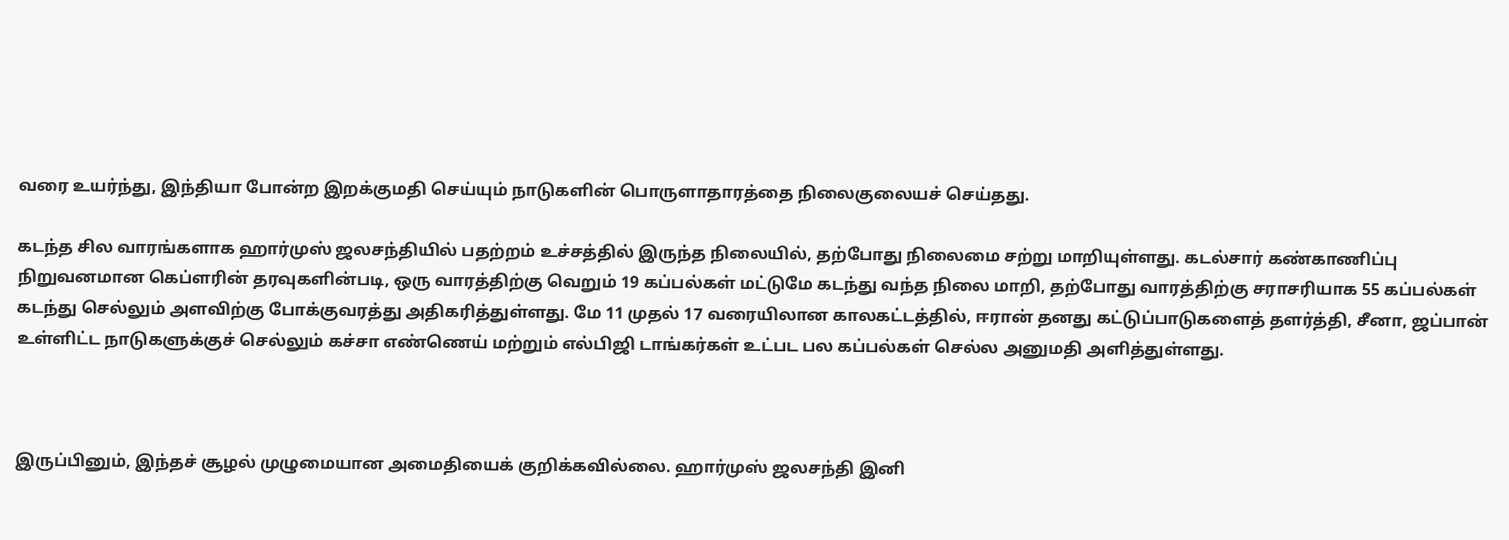வரை உயர்ந்து, இந்தியா போன்ற இறக்குமதி செய்யும் நாடுகளின் பொருளாதாரத்தை நிலைகுலையச் செய்தது.

கடந்த சில வாரங்களாக ஹார்முஸ் ஜலசந்தியில் பதற்றம் உச்சத்தில் இருந்த நிலையில், தற்போது நிலைமை சற்று மாறியுள்ளது. கடல்சார் கண்காணிப்பு நிறுவனமான கெப்ளரின் தரவுகளின்படி, ஒரு வாரத்திற்கு வெறும் 19 கப்பல்கள் மட்டுமே கடந்து வந்த நிலை மாறி, தற்போது வாரத்திற்கு சராசரியாக 55 கப்பல்கள் கடந்து செல்லும் அளவிற்கு போக்குவரத்து அதிகரித்துள்ளது. மே 11 முதல் 17 வரையிலான காலகட்டத்தில், ஈரான் தனது கட்டுப்பாடுகளைத் தளர்த்தி, சீனா, ஜப்பான் உள்ளிட்ட நாடுகளுக்குச் செல்லும் கச்சா எண்ணெய் மற்றும் எல்பிஜி டாங்கர்கள் உட்பட பல கப்பல்கள் செல்ல அனுமதி அளித்துள்ளது.



இருப்பினும், இந்தச் சூழல் முழுமையான அமைதியைக் குறிக்கவில்லை. ஹார்முஸ் ஜலசந்தி இனி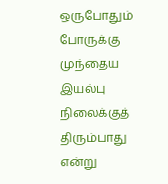ஒருபோதும் போருக்கு முந்தைய இயல்பு நிலைக்குத் திரும்பாது என்று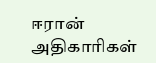ஈரான் அதிகாரிகள்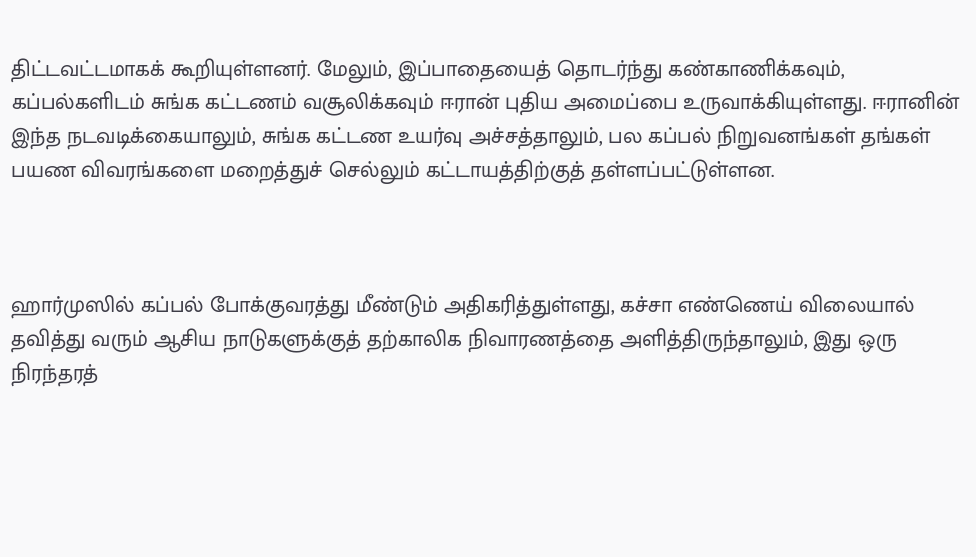திட்டவட்டமாகக் கூறியுள்ளனர். மேலும், இப்பாதையைத் தொடர்ந்து கண்காணிக்கவும், கப்பல்களிடம் சுங்க கட்டணம் வசூலிக்கவும் ஈரான் புதிய அமைப்பை உருவாக்கியுள்ளது. ஈரானின் இந்த நடவடிக்கையாலும், சுங்க கட்டண உயர்வு அச்சத்தாலும், பல கப்பல் நிறுவனங்கள் தங்கள் பயண விவரங்களை மறைத்துச் செல்லும் கட்டாயத்திற்குத் தள்ளப்பட்டுள்ளன.



ஹார்முஸில் கப்பல் போக்குவரத்து மீண்டும் அதிகரித்துள்ளது, கச்சா எண்ணெய் விலையால் தவித்து வரும் ஆசிய நாடுகளுக்குத் தற்காலிக நிவாரணத்தை அளித்திருந்தாலும், இது ஒரு நிரந்தரத்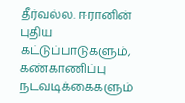தீர்வல்ல. ஈரானின் புதிய கட்டுப்பாடுகளும், கண்காணிப்பு நடவடிக்கைகளும்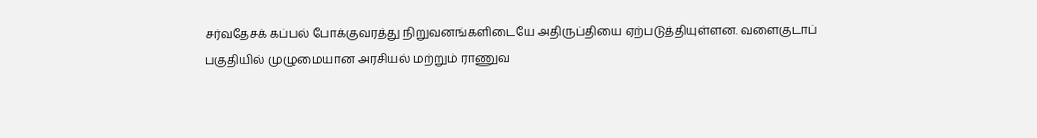சர்வதேசக் கப்பல் போக்குவரத்து நிறுவனங்களிடையே அதிருப்தியை ஏற்படுத்தியுள்ளன. வளைகுடாப் பகுதியில் முழுமையான அரசியல் மற்றும் ராணுவ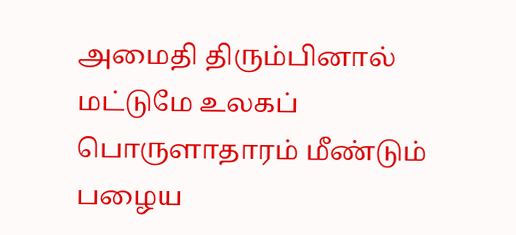அமைதி திரும்பினால் மட்டுமே உலகப் பொருளாதாரம் மீண்டும் பழைய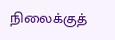நிலைக்குத்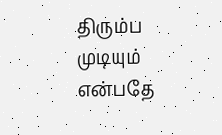திரும்ப முடியும் என்பதே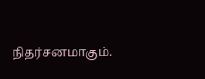நிதர்சனமாகும்.